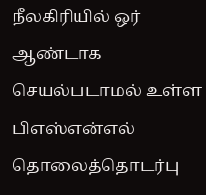நீலகிரியில் ஒர் ஆண்டாக செயல்படாமல் உள்ள பிஎஸ்என்எல் தொலைத்தொடர்பு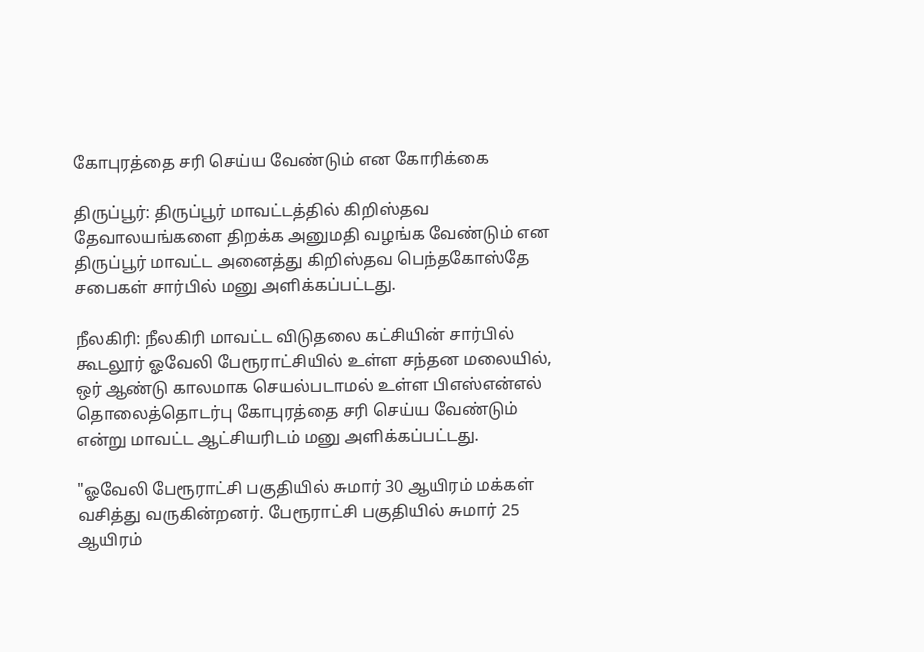கோபுரத்தை சரி செய்ய வேண்டும் என கோரிக்கை

திருப்பூர்: திருப்பூர் மாவட்டத்தில் கிறிஸ்தவ தேவாலயங்களை திறக்க அனுமதி வழங்க வேண்டும் என திருப்பூர் மாவட்ட அனைத்து கிறிஸ்தவ பெந்தகோஸ்தே சபைகள் சார்பில் மனு அளிக்கப்பட்டது.

நீலகிரி: நீலகிரி மாவட்ட விடுதலை கட்சியின் சார்பில் கூடலூர் ஓவேலி பேரூராட்சியில் உள்ள சந்தன மலையில், ஒர் ஆண்டு காலமாக செயல்படாமல் உள்ள பிஎஸ்என்எல் தொலைத்தொடர்பு கோபுரத்தை சரி செய்ய வேண்டும் என்று மாவட்ட ஆட்சியரிடம் மனு அளிக்கப்பட்டது.

"ஓவேலி பேரூராட்சி பகுதியில் சுமார் 30 ஆயிரம் மக்கள் வசித்து வருகின்றனர். பேரூராட்சி பகுதியில் சுமார் 25 ஆயிரம்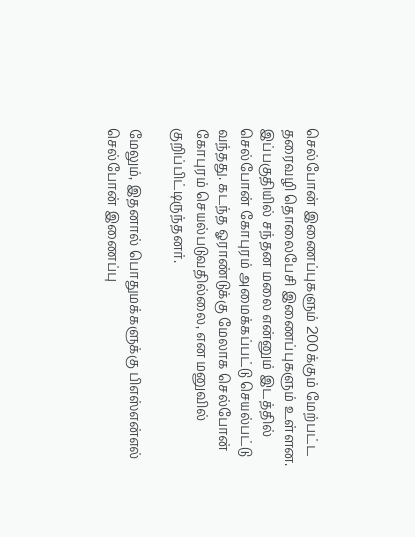செல்போன் இணைப்புகளும் 200க்கும் மேற்பட்ட தரைவழி தொலைபேசி இணைப்புகளும் உள்ளன. இப்பகுதியில் சந்தன மலை என்னும் இடத்தில் செல்போன் கோபுரம் அமைக்கப்பட்டு செயல்பட்டு வந்தது. கடந்த ஓராண்டுக்கு மேலாக செல்போன் கோபுரம் செயல்படுவதில்லை, என மனுவில் குறிப்பிட்டிருந்தனர்.

மேலும், இதனால் பொதுமக்களுக்கு பிஎஸ்என்எல் செல்போன் இணைப்பு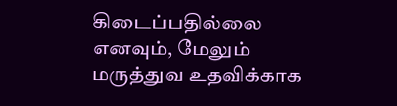கிடைப்பதில்லை எனவும், மேலும் மருத்துவ உதவிக்காக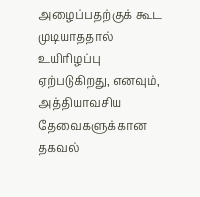அழைப்பதற்குக் கூட முடியாததால் உயிரிழப்பு ஏற்படுகிறது, எனவும், அத்தியாவசிய தேவைகளுக்கான தகவல்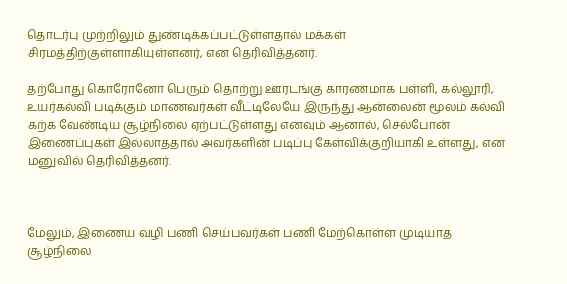தொடர்பு முற்றிலும் துண்டிக்கப்பட்டுள்ளதால் மக்கள் சிரமத்திற்குள்ளாகியுள்ளனர், என தெரிவித்தனர்.

தற்போது கொரோனோ பெரும் தொற்று ஊரடங்கு காரணமாக பள்ளி, கல்லூரி, உயர்கல்வி படிக்கும் மாணவர்கள் வீட்டிலேயே இருந்து ஆன்லைன் மூலம் கல்வி கற்க வேண்டிய சூழ்நிலை ஏற்பட்டுள்ளது எனவும் ஆனால், செல்போன் இணைப்புகள் இல்லாததால் அவர்களின் படிப்பு கேள்விக்குறியாகி உள்ளது, என மனுவில் தெரிவித்தனர்.



மேலும், இணைய வழி பணி செய்பவர்கள் பணி மேற்கொள்ள முடியாத சூழ்நிலை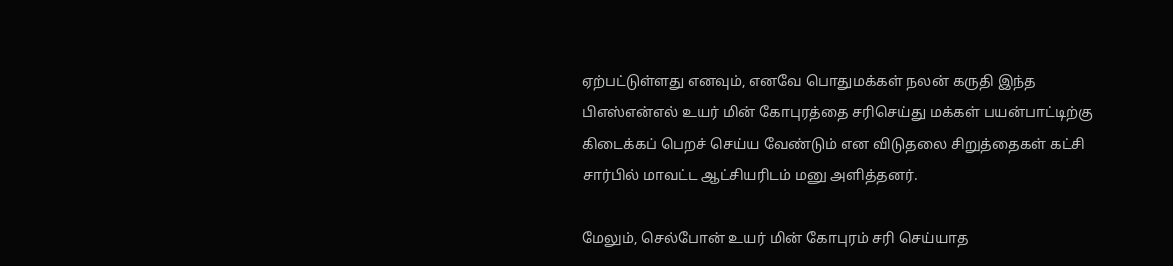ஏற்பட்டுள்ளது எனவும், எனவே பொதுமக்கள் நலன் கருதி இந்த பிஎஸ்என்எல் உயர் மின் கோபுரத்தை சரிசெய்து மக்கள் பயன்பாட்டிற்கு கிடைக்கப் பெறச் செய்ய வேண்டும் என விடுதலை சிறுத்தைகள் கட்சி சார்பில் மாவட்ட ஆட்சியரிடம் மனு அளித்தனர்.

மேலும், செல்போன் உயர் மின் கோபுரம் சரி செய்யாத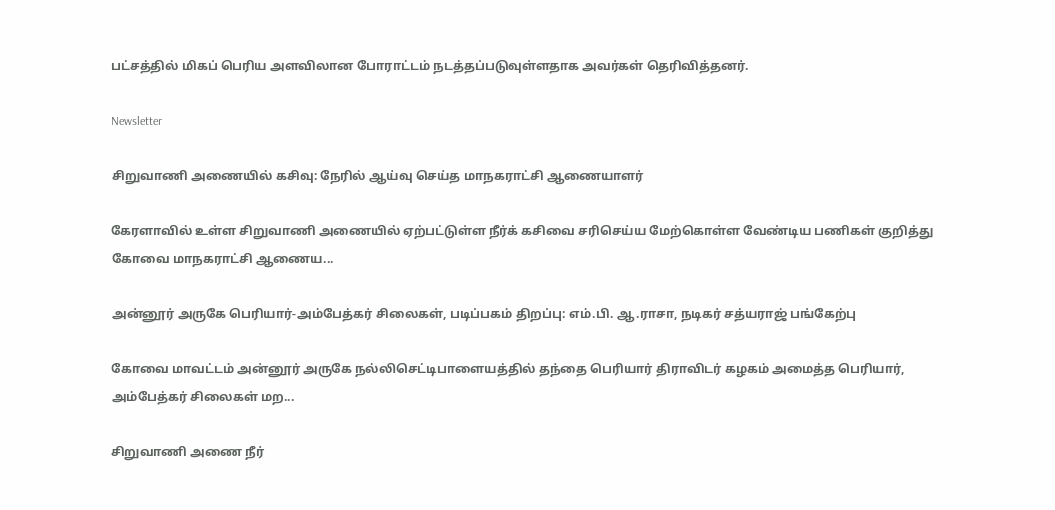பட்சத்தில் மிகப் பெரிய அளவிலான போராட்டம் நடத்தப்படுவுள்ளதாக அவர்கள் தெரிவித்தனர்.

Newsletter

சிறுவாணி அணையில் கசிவு: நேரில் ஆய்வு செய்த மாநகராட்சி ஆணையாளர்

கேரளாவில் உள்ள சிறுவாணி அணையில் ஏற்பட்டுள்ள நீர்க் கசிவை சரிசெய்ய மேற்கொள்ள வேண்டிய பணிகள் குறித்து கோவை மாநகராட்சி ஆணைய...

அன்னூர் அருகே பெரியார்-அம்பேத்கர் சிலைகள், படிப்பகம் திறப்பு: எம்.பி. ஆ.ராசா, நடிகர் சத்யராஜ் பங்கேற்பு

கோவை மாவட்டம் அன்னூர் அருகே நல்லிசெட்டிபாளையத்தில் தந்தை பெரியார் திராவிடர் கழகம் அமைத்த பெரியார், அம்பேத்கர் சிலைகள் மற...

சிறுவாணி அணை நீர்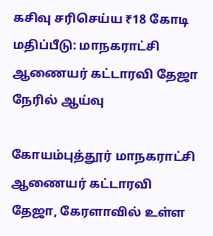கசிவு சரிசெய்ய ₹18 கோடி மதிப்பீடு: மாநகராட்சி ஆணையர் கட்டாரவி தேஜா நேரில் ஆய்வு

கோயம்புத்தூர் மாநகராட்சி ஆணையர் கட்டாரவி தேஜா, கேரளாவில் உள்ள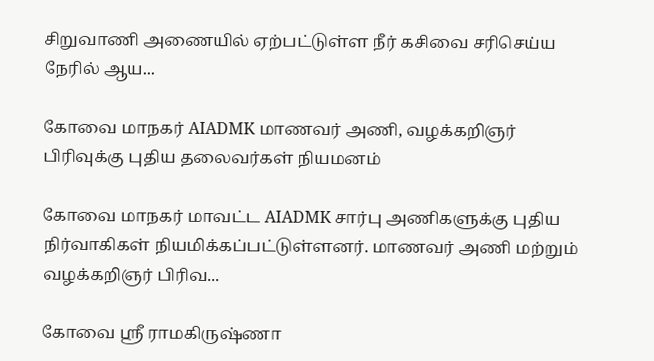சிறுவாணி அணையில் ஏற்பட்டுள்ள நீர் கசிவை சரிசெய்ய நேரில் ஆய...

கோவை மாநகர் AIADMK மாணவர் அணி, வழக்கறிஞர் பிரிவுக்கு புதிய தலைவர்கள் நியமனம்

கோவை மாநகர் மாவட்ட AIADMK சார்பு அணிகளுக்கு புதிய நிர்வாகிகள் நியமிக்கப்பட்டுள்ளனர். மாணவர் அணி மற்றும் வழக்கறிஞர் பிரிவ...

கோவை ஸ்ரீ ராமகிருஷ்ணா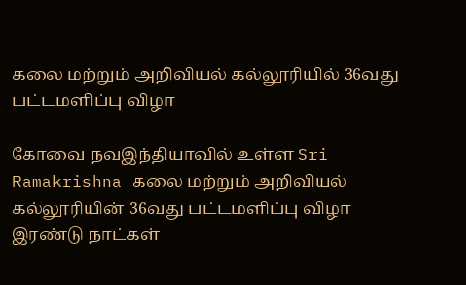கலை மற்றும் அறிவியல் கல்லூரியில் 36வது பட்டமளிப்பு விழா

கோவை நவஇந்தியாவில் உள்ள Sri Ramakrishna கலை மற்றும் அறிவியல் கல்லூரியின் 36வது பட்டமளிப்பு விழா இரண்டு நாட்கள்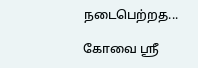நடைபெற்றத...

கோவை ஸ்ரீ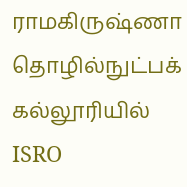ராமகிருஷ்ணா தொழில்நுட்பக் கல்லூரியில் ISRO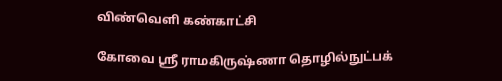விண்வெளி கண்காட்சி

கோவை ஸ்ரீ ராமகிருஷ்ணா தொழில்நுட்பக்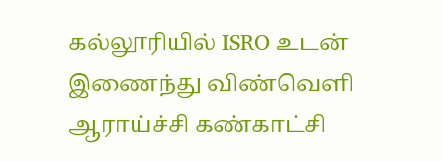கல்லூரியில் ISRO உடன் இணைந்து விண்வெளி ஆராய்ச்சி கண்காட்சி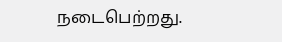நடைபெற்றது.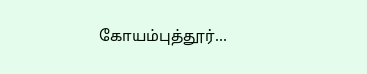கோயம்புத்தூர்...